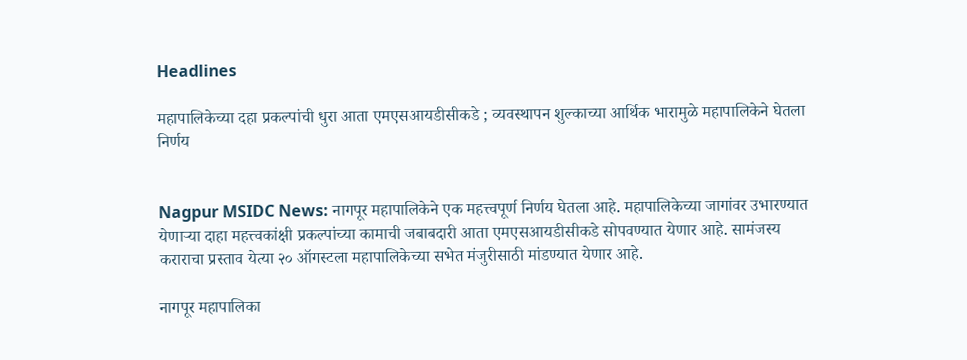Headlines

महापालिकेच्या दहा प्रकल्पांची धुरा आता एमएसआयडीसीकडे ; व्यवस्थापन शुल्काच्या आर्थिक भारामुळे महापालिकेने घेतला निर्णय


Nagpur MSIDC News: नागपूर महापालिकेने एक महत्त्वपूर्ण निर्णय घेतला आहे. महापालिकेच्या जागांवर उभारण्यात येणार्‍या दाहा महत्त्वकांक्षी प्रकल्पांच्या कामाची जबाबदारी आता एमएसआयडीसीकडे सोपवण्यात येणार आहे. सामंजस्य कराराचा प्रस्ताव येत्या २० ऑगस्टला महापालिकेच्या सभेत मंजुरीसाठी मांडण्यात येणार आहे.

नागपूर महापालिका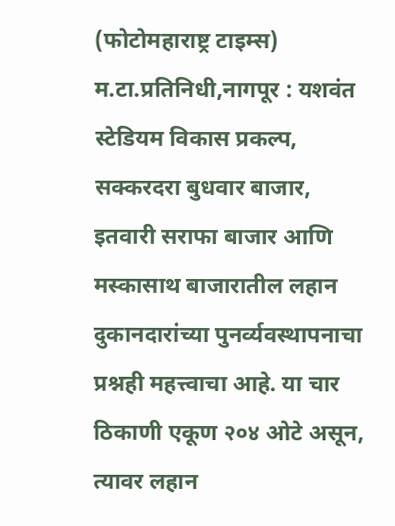(फोटोमहाराष्ट्र टाइम्स)
म.टा.प्रतिनिधी,नागपूर : यशवंत स्टेडियम विकास प्रकल्प, सक्करदरा बुधवार बाजार, इतवारी सराफा बाजार आणि मस्कासाथ बाजारातील लहान दुकानदारांच्या पुनर्व्यवस्थापनाचा प्रश्नही महत्त्वाचा आहे. या चार ठिकाणी एकूण २०४ ओटे असून, त्यावर लहान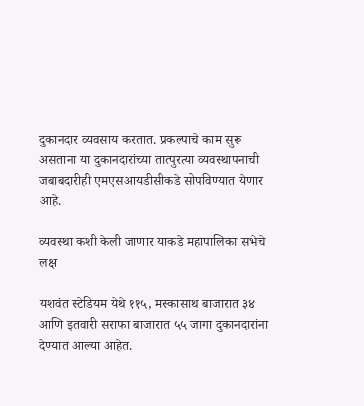दुकानदार व्यवसाय करतात. प्रकल्पाचे काम सुरू असताना या दुकानदारांच्या तात्पुरत्या व्यवस्थापनाची जबाबदारीही एमएसआयडीसीकडे सोपविण्यात येणार आहे.

व्यवस्था कशी केली जाणार याकडे महापालिका सभेचे लक्ष

यशवंत स्टेडियम येथे ११५, मस्कासाथ बाजारात ३४ आणि इतवारी सराफा बाजारात ५५ जागा दुकानदारांना देण्यात आल्या आहेत.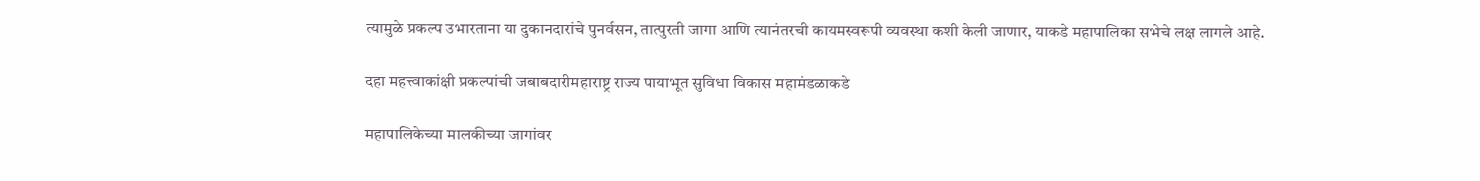त्यामुळे प्रकल्प उभारताना या दुकानदारांचे पुनर्वसन, तात्पुरती जागा आणि त्यानंतरची कायमस्वरूपी व्यवस्था कशी केली जाणार, याकडे महापालिका सभेचे लक्ष लागले आहे.

दहा महत्त्वाकांक्षी प्रकल्पांची जबाबदारीमहाराष्ट्र राज्य पायाभूत सुविधा विकास महामंडळाकडे

महापालिकेच्या मालकीच्या जागांवर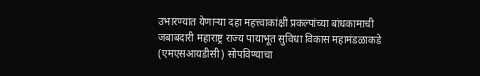उभारण्यात येणाऱ्या दहा महत्त्वाकांक्षी प्रकल्पांच्या बांधकामाची जबाबदारी महाराष्ट्र राज्य पायाभूत सुविधा विकास महामंडळाकडे (एमएसआयडीसी) सोपविण्याचा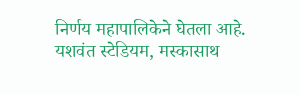निर्णय महापालिकेने घेतला आहे. यशवंत स्टेडियम, मस्कासाथ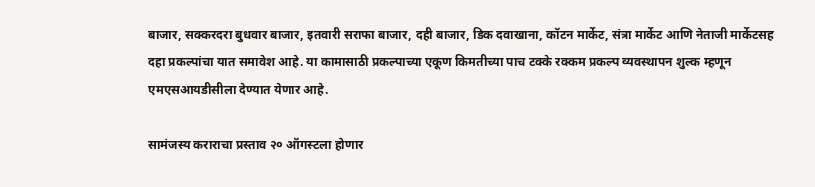बाजार, सक्करदरा बुधवार बाजार, इतवारी सराफा बाजार, दही बाजार, डिक दवाखाना, कॉटन मार्केट, संत्रा मार्केट आणि नेताजी मार्केटसह दहा प्रकल्पांचा यात समावेश आहे. या कामासाठी प्रकल्पाच्या एकूण किमतीच्या पाच टक्के रक्कम प्रकल्प व्यवस्थापन शुल्क म्हणून एमएसआयडीसीला देण्यात येणार आहे.

सामंजस्य कराराचा प्रस्ताव २० ऑगस्टला होणार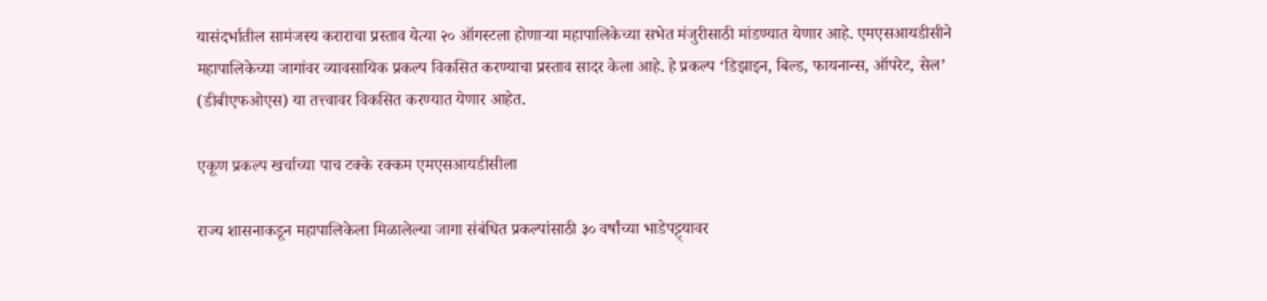यासंदर्भातील सामंजस्य कराराचा प्रस्ताव येत्या २० ऑगस्टला होणाऱ्या महापालिकेच्या सभेत मंजुरीसाठी मांडण्यात येणार आहे. एमएसआयडीसीने महापालिकेच्या जागांवर व्यावसायिक प्रकल्प विकसित करण्याचा प्रस्ताव सादर केला आहे. हे प्रकल्प ‘डिझाइन, बिल्ड, फायनान्स, ऑपरेट, सेल’ (डीबीएफओएस) या तत्त्वावर विकसित करण्यात येणार आहेत.

एकूण प्रकल्प खर्चाच्या पाच टक्के रक्कम एमएसआयडीसीला

राज्य शासनाकडून महापालिकेला मिळालेल्या जागा संबंधित प्रकल्पांसाठी ३० वर्षांच्या भाडेपट्ट्यावर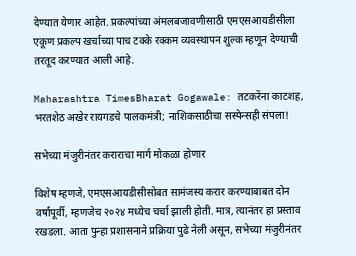देण्यात येणार आहेत. प्रकल्पांच्या अंमलबजावणीसाठी एमएसआयडीसीला एकूण प्रकल्प खर्चाच्या पाच टक्के रक्कम व्यवस्थापन शुल्क म्हणून देण्याची तरतूद करण्यात आली आहे.

Maharashtra TimesBharat Gogawale: तटकरेंना काटशह, भरतशेठ अखेर रायगडचे पालकमंत्री; नाशिकसाठीचा सस्पेन्सही संपला!

सभेच्या मंजुरीनंतर कराराचा मार्ग मोकळा होणार

विशेष म्हणजे, एमएसआयडीसीसोबत सामंजस्य करार करण्याबाबत दोन वर्षांपूर्वी, म्हणजेच २०२४ मध्येच चर्चा झाली होती. मात्र, त्यानंतर हा प्रस्ताव रखडला. आता पुन्हा प्रशासनाने प्रक्रिया पुढे नेली असून, सभेच्या मंजुरीनंतर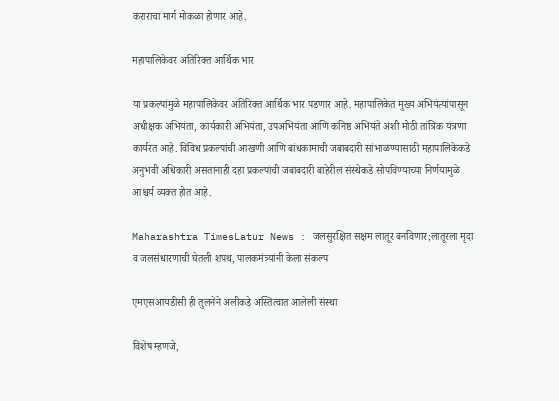कराराचा मार्ग मोकळा होणार आहे.

महापालिकेवर अतिरिक्त आर्थिक भार

या प्रकल्पांमुळे महापालिकेवर अतिरिक्त आर्थिक भार पडणार आहे. महापालिकेत मुख्य अभियंत्यांपासून अधीक्षक अभियंता, कार्यकारी अभियंता, उपअभियंता आणि कनिष्ठ अभियंते अशी मोठी तांत्रिक यंत्रणा कार्यरत आहे. विविध प्रकल्पांची आखणी आणि बांधकामाची जबाबदारी सांभाळण्यासाठी महापालिकेकडे अनुभवी अधिकारी असतानाही दहा प्रकल्पांची जबाबदारी बाहेरील संस्थेकडे सोपविण्याच्या निर्णयामुळे आश्चर्य व्यक्त होत आहे.

Maharashtra TimesLatur News : जलसुरक्षित सक्षम लातूर बनविणार;लातूरला मृदा व जलसंधारणाची घेतली शपथ, पालकमंत्र्यांनी केला संकल्प

एमएसआयडीसी ही तुलनेने अलीकडे अस्तित्वात आलेली संस्था

विशेष म्हणजे,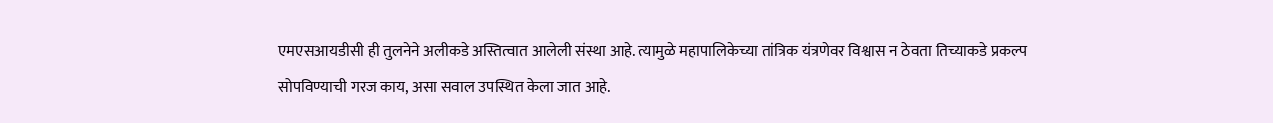एमएसआयडीसी ही तुलनेने अलीकडे अस्तित्वात आलेली संस्था आहे. त्यामुळे महापालिकेच्या तांत्रिक यंत्रणेवर विश्वास न ठेवता तिच्याकडे प्रकल्प सोपविण्याची गरज काय, असा सवाल उपस्थित केला जात आहे.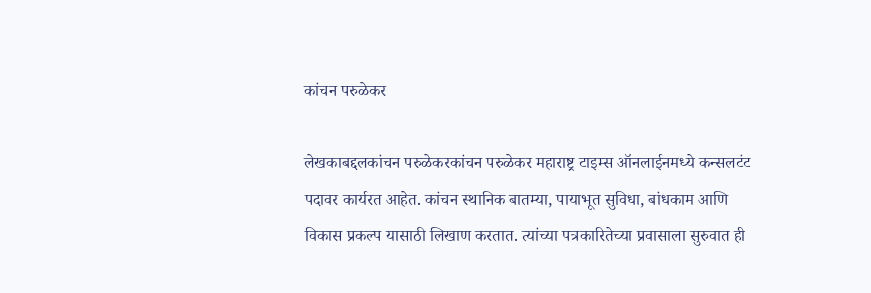कांचन परुळेकर

लेखकाबद्दलकांचन परुळेकरकांचन परुळेकर महाराष्ट्र टाइम्स ऑनलाईनमध्ये कन्सलटंट पदावर कार्यरत आहेत. कांचन स्थानिक बातम्या, पायाभूत सुविधा, बांधकाम आणि विकास प्रकल्प यासाठी लिखाण करतात. त्यांच्या पत्रकारितेच्या प्रवासाला सुरुवात ही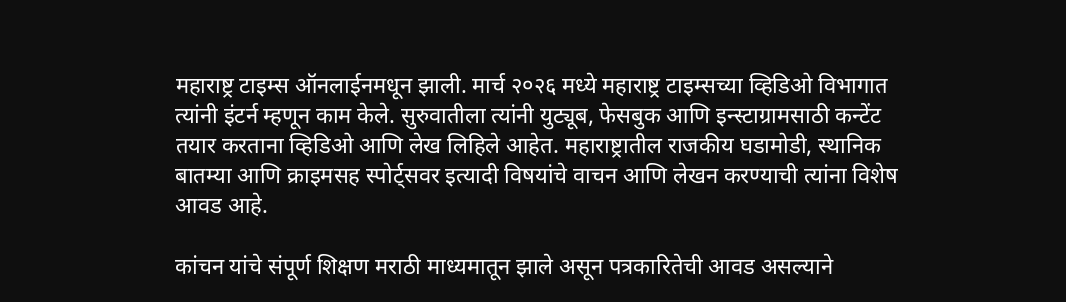महाराष्ट्र टाइम्स ऑनलाईनमधून झाली. मार्च २०२६ मध्ये महाराष्ट्र टाइम्सच्या व्हिडिओ विभागात त्यांनी इंटर्न म्हणून काम केले. सुरुवातीला त्यांनी युट्यूब, फेसबुक आणि इन्स्टाग्रामसाठी कन्टेंट तयार करताना व्हिडिओ आणि लेख लिहिले आहेत. महाराष्ट्रातील राजकीय घडामोडी, स्थानिक बातम्या आणि क्राइमसह स्पोर्ट्सवर इत्यादी विषयांचे वाचन आणि लेखन करण्याची त्यांना विशेष आवड आहे.

कांचन यांचे संपूर्ण शिक्षण मराठी माध्यमातून झाले असून पत्रकारितेची आवड असल्याने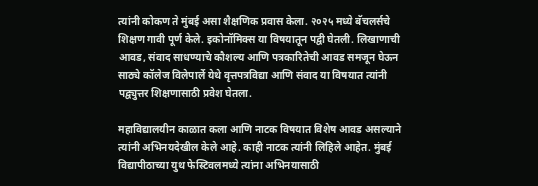त्यांनी कोकण ते मुंबई असा शैक्षणिक प्रवास केला. २०२५ मध्ये बॅचलर्सचे शिक्षण गावी पूर्ण केले. इकोनॉमिक्स या विषयातून पद्वी घेतली. लिखाणाची आवड, संवाद साधण्याचे कौशल्य आणि पत्रकारितेची आवड समजून घेऊन साठ्ये कॉलेज विलेपार्ले येथे वृत्तपत्रविद्या आणि संवाद या विषयात त्यांनी पद्व्युत्तर शिक्षणासाठी प्रवेश घेतला.

महाविद्यालयीन काळात कला आणि नाटक विषयात विशेष आवड असल्याने त्यांनी अभिनयदेखील केले आहे. काही नाटक त्यांनी लिहिले आहेत. मुंबई विद्यापीठाच्या युथ फेस्टिवलमध्ये त्यांना अभिनयासाठी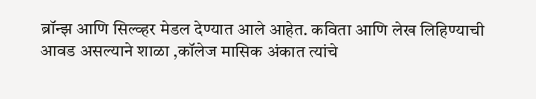ब्रॉन्झ आणि सिल्व्हर मेडल देण्यात आले आहेत. कविता आणि लेख लिहिण्याची आवड असल्याने शाळा ,कॉलेज मासिक अंकात त्यांचे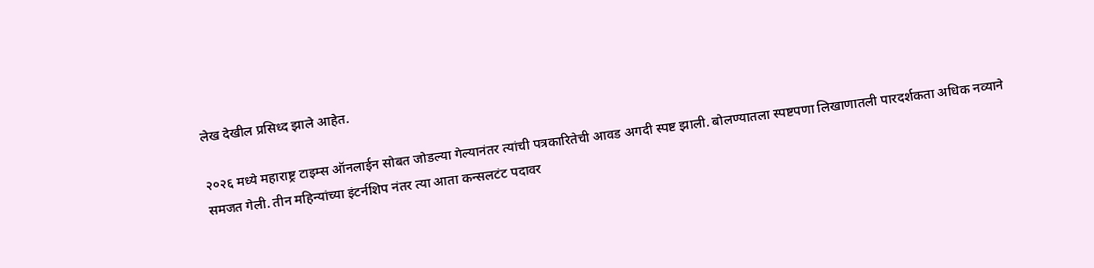लेख देखील प्रसिध्द झाले आहेत.

२०२६ मध्ये महाराष्ट्र टाइम्स ऑनलाईन सोबत जोडल्या गेल्यानंतर त्यांची पत्रकारितेची आवड अगदी स्पष्ट झाली. बोलण्यातला स्पष्टपणा लिखाणातली पारदर्शकता अधिक नव्याने समजत गेली. तीन महिन्यांच्या इंटर्नशिप नंतर त्या आता कन्सलटंट पदावर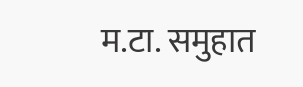म.टा. समुहात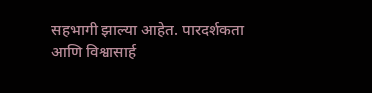सहभागी झाल्या आहेत. पारदर्शकता आणि विश्वासार्ह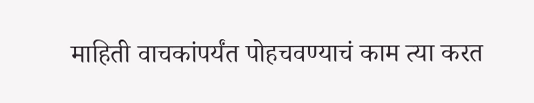माहिती वाचकांपर्यंत पोहचवण्याचं काम त्या करत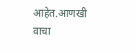आहेत.आणखी वाचा